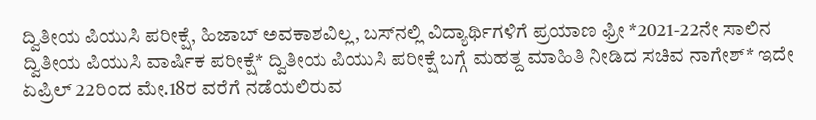ದ್ವಿತೀಯ ಪಿಯುಸಿ ಪರೀಕ್ಷೆ, ಹಿಜಾಬ್ ಅವಕಾಶವಿಲ್ಲ, ಬಸ್‌ನಲ್ಲಿ ವಿದ್ಯಾರ್ಥಿಗಳಿಗೆ ಪ್ರಯಾಣ ಫ್ರೀ *2021-22ನೇ ಸಾಲಿನ ದ್ವಿತೀಯ ಪಿಯುಸಿ ವಾರ್ಷಿಕ ಪರೀಕ್ಷೆ* ದ್ವಿತೀಯ ಪಿಯುಸಿ ಪರೀಕ್ಷೆ ಬಗ್ಗೆ ಮಹತ್ದ ಮಾಹಿತಿ ನೀಡಿದ ಸಚಿವ ನಾಗೇಶ್* ಇದೇ ಏಪ್ರಿಲ್ 22ರಿಂದ ಮೇ.18ರ ವರೆಗೆ ನಡೆಯಲಿರುವ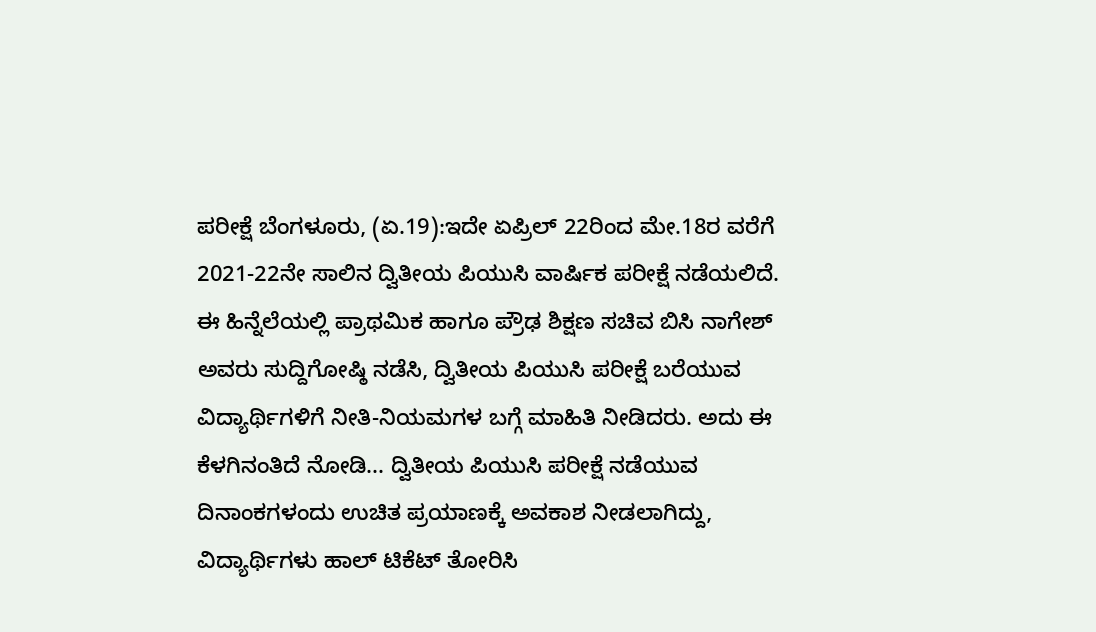ಪರೀಕ್ಷೆ ಬೆಂಗಳೂರು, (ಏ.19):ಇದೇ ಏಪ್ರಿಲ್ 22ರಿಂದ ಮೇ.18ರ ವರೆಗೆ 2021-22ನೇ ಸಾಲಿನ ದ್ವಿತೀಯ ಪಿಯುಸಿ ವಾರ್ಷಿಕ ಪರೀಕ್ಷೆ ನಡೆಯಲಿದೆ. ಈ ಹಿನ್ನೆಲೆಯಲ್ಲಿ ಪ್ರಾಥಮಿಕ ಹಾಗೂ ಪ್ರೌಢ ಶಿಕ್ಷಣ ಸಚಿವ ಬಿಸಿ ನಾಗೇಶ್ ಅವರು ಸುದ್ದಿಗೋಷ್ಠಿ ನಡೆಸಿ, ದ್ವಿತೀಯ ಪಿಯುಸಿ ಪರೀಕ್ಷೆ ಬರೆಯುವ ವಿದ್ಯಾರ್ಥಿಗಳಿಗೆ ನೀತಿ-ನಿಯಮಗಳ ಬಗ್ಗೆ ಮಾಹಿತಿ ನೀಡಿದರು. ಅದು ಈ ಕೆಳಗಿನಂತಿದೆ ನೋಡಿ... ದ್ವಿತೀಯ ಪಿಯುಸಿ ಪರೀಕ್ಷೆ ನಡೆಯುವ ದಿನಾಂಕಗಳಂದು ಉಚಿತ ಪ್ರಯಾಣಕ್ಕೆ ಅವಕಾಶ ನೀಡಲಾಗಿದ್ದು, ವಿದ್ಯಾರ್ಥಿಗಳು ಹಾಲ್ ಟಿಕೆಟ್ ತೋರಿಸಿ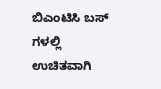ಬಿಎಂಟಿಸಿ ಬಸ್ ಗಳಲ್ಲಿ ಉಚಿತವಾಗಿ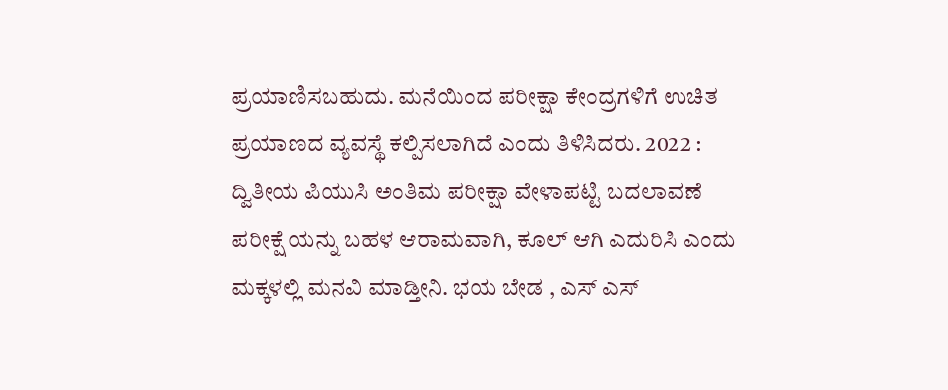ಪ್ರಯಾಣಿಸಬಹುದು. ಮನೆಯಿಂದ ಪರೀಕ್ಷಾ ಕೇಂದ್ರಗಳಿಗೆ ಉಚಿತ ಪ್ರಯಾಣದ ವ್ಯವಸ್ಥೆ ಕಲ್ಪಿಸಲಾಗಿದೆ ಎಂದು ತಿಳಿಸಿದರು. 2022 : ದ್ವಿತೀಯ ಪಿಯುಸಿ ಅಂತಿಮ ಪರೀಕ್ಷಾ ವೇಳಾಪಟ್ಟಿ ಬದಲಾವಣೆ ಪರೀಕ್ಷೆ ಯನ್ನು ಬಹಳ ಆರಾಮವಾಗಿ, ಕೂಲ್ ಆಗಿ ಎದುರಿಸಿ ಎಂದು ಮಕ್ಕಳಲ್ಲಿ ಮನವಿ ಮಾಡ್ತೀನಿ. ಭಯ ಬೇಡ , ಎಸ್ ಎಸ್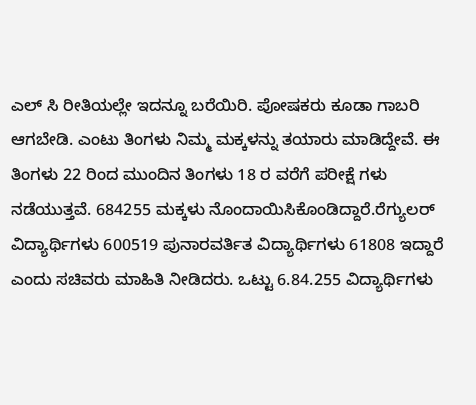ಎಲ್ ಸಿ ರೀತಿಯಲ್ಲೇ ಇದನ್ನೂ ಬರೆಯಿರಿ. ಪೋಷಕರು ಕೂಡಾ ಗಾಬರಿ ಆಗಬೇಡಿ. ಎಂಟು ತಿಂಗಳು ನಿಮ್ಮ ಮಕ್ಕಳನ್ನು ತಯಾರು ಮಾಡಿದ್ದೇವೆ. ಈ ತಿಂಗಳು 22 ರಿಂದ ಮುಂದಿನ ತಿಂಗಳು 18 ರ ವರೆಗೆ ಪರೀಕ್ಷೆ ಗಳು ನಡೆಯುತ್ತವೆ. 684255 ಮಕ್ಕಳು ನೊಂದಾಯಿಸಿಕೊಂಡಿದ್ದಾರೆ.ರೆಗ್ಯುಲರ್ ವಿದ್ಯಾರ್ಥಿಗಳು 600519 ಪುನಾರವರ್ತಿತ ವಿದ್ಯಾರ್ಥಿಗಳು 61808 ಇದ್ದಾರೆ ಎಂದು ಸಚಿವರು ಮಾಹಿತಿ ನೀಡಿದರು. ಒಟ್ಟು 6.84.255 ವಿದ್ಯಾರ್ಥಿಗಳು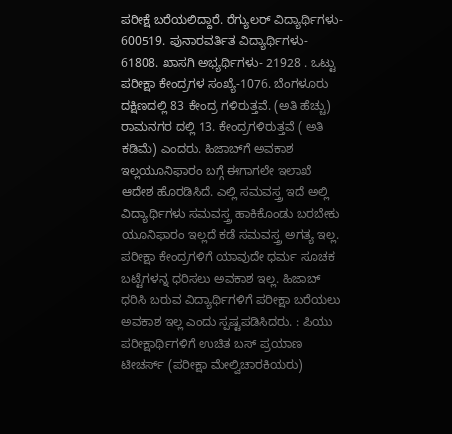ಪರೀಕ್ಷೆ ಬರೆಯಲಿದ್ದಾರೆ. ರೆಗ್ಯುಲರ್ ವಿದ್ಯಾರ್ಥಿಗಳು- 600519. ಪುನಾರವರ್ತಿತ ವಿದ್ಯಾರ್ಥಿಗಳು- 61808. ಖಾಸಗಿ ಅಭ್ಯರ್ಥಿಗಳು- 21928 . ಒಟ್ಟು ಪರೀಕ್ಷಾ ಕೇಂದ್ರಗಳ ಸಂಖ್ಯೆ-1076. ಬೆಂಗಳೂರು ದಕ್ಷಿಣದಲ್ಲಿ 83 ಕೇಂದ್ರ ಗಳಿರುತ್ತವೆ. (ಅತಿ ಹೆಚ್ಚು) ರಾಮನಗರ ದಲ್ಲಿ 13. ಕೇಂದ್ರಗಳಿರುತ್ತವೆ ( ಅತಿ ಕಡಿಮೆ) ಎಂದರು. ಹಿಜಾಬ್‌ಗೆ ಅವಕಾಶ ಇಲ್ಲಯೂನಿಫಾರಂ ಬಗ್ಗೆ ಈಗಾಗಲೇ ಇಲಾಖೆ ಆದೇಶ ಹೊರಡಿಸಿದೆ. ಎಲ್ಲಿ ಸಮವಸ್ತ್ರ ಇದೆ ಅಲ್ಲಿ ವಿದ್ಯಾರ್ಥಿಗಳು ಸಮವಸ್ತ್ರ ಹಾಕಿಕೊಂಡು ಬರಬೇಕು ಯೂನಿಫಾರಂ ಇಲ್ಲದೆ ಕಡೆ ಸಮವಸ್ತ್ರ ಅಗತ್ಯ ಇಲ್ಲ. ಪರೀಕ್ಷಾ ಕೇಂದ್ರಗಳಿಗೆ ಯಾವುದೇ ಧರ್ಮ ಸೂಚಕ ಬಟ್ಟೆಗಳನ್ನ ಧರಿಸಲು ಅವಕಾಶ ಇಲ್ಲ. ಹಿಜಾಬ್ ಧರಿಸಿ ಬರುವ ವಿದ್ಯಾರ್ಥಿಗಳಿಗೆ ಪರೀಕ್ಷಾ ಬರೆಯಲು ಅವಕಾಶ ಇಲ್ಲ ಎಂದು ಸ್ಪಷ್ಟಪಡಿಸಿದರು. : ಪಿಯು ಪರೀಕ್ಷಾರ್ಥಿಗಳಿಗೆ ಉಚಿತ ಬಸ್‌ ಪ್ರಯಾಣ ಟೀಚರ್ಸ್ (ಪರೀಕ್ಷಾ ಮೇಲ್ವಿಚಾರಕಿಯರು)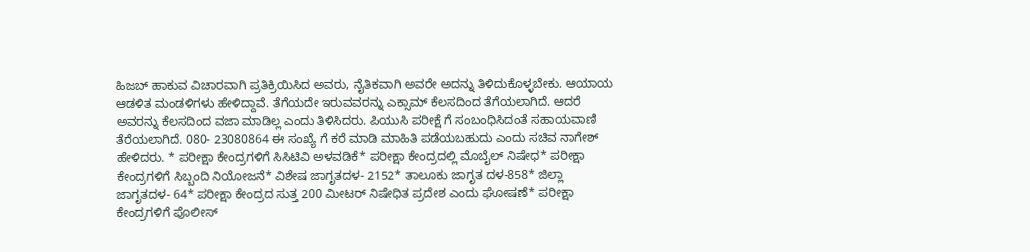ಹಿಜಬ್ ಹಾಕುವ ವಿಚಾರವಾಗಿ ಪ್ರತಿಕ್ರಿಯಿಸಿದ ಅವರು, ನೈತಿಕವಾಗಿ ಅವರೇ ಅದನ್ನು ತಿಳಿದುಕೊಳ್ಳಬೇಕು. ಆಯಾಯ ಆಡಳಿತ ಮಂಡಳಿಗಳು ಹೇಳಿದ್ದಾವೆ. ತೆಗೆಯದೇ ಇರುವವರನ್ನು ಎಕ್ಸಾಮ್ ಕೆಲಸದಿಂದ ತೆಗೆಯಲಾಗಿದೆ. ಆದರೆ ಅವರನ್ನು ಕೆಲಸದಿಂದ ವಜಾ ಮಾಡಿಲ್ಲ ಎಂದು ತಿಳಿಸಿದರು. ಪಿಯುಸಿ ಪರೀಕ್ಷೆ ಗೆ ಸಂಬಂಧಿಸಿದಂತೆ ಸಹಾಯವಾಣಿ ತೆರೆಯಲಾಗಿದೆ. 080- 23080864 ಈ ಸಂಖ್ಯೆ ಗೆ ಕರೆ ಮಾಡಿ ಮಾಹಿತಿ ಪಡೆಯಬಹುದು ಎಂದು ಸಚಿವ ನಾಗೇಶ್ ಹೇಳಿದರು. * ಪರೀಕ್ಷಾ ಕೇಂದ್ರಗಳಿಗೆ ಸಿಸಿಟಿವಿ ಅಳವಡಿಕೆ* ಪರೀಕ್ಷಾ ಕೇಂದ್ರದಲ್ಲಿ ಮೊಬೈಲ್ ನಿಷೇಧ* ಪರೀಕ್ಷಾ ಕೇಂದ್ರಗಳಿಗೆ ಸಿಬ್ಬಂದಿ ನಿಯೋಜನೆ* ವಿಶೇಷ ಜಾಗೃತದಳ- 2152* ತಾಲೂಕು ಜಾಗೃತ ದಳ-858* ಜಿಲ್ಲಾ ಜಾಗೃತದಳ- 64* ಪರೀಕ್ಷಾ ಕೇಂದ್ರದ ಸುತ್ತ 200 ಮೀಟರ್ ನಿಷೇಧಿತ ಪ್ರದೇಶ ಎಂದು ಘೋಷಣೆ* ಪರೀಕ್ಷಾ ಕೇಂದ್ರಗಳಿಗೆ ಪೊಲೀಸ್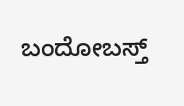ಬಂದೋಬಸ್ತ್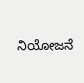ನಿಯೋಜನೆ